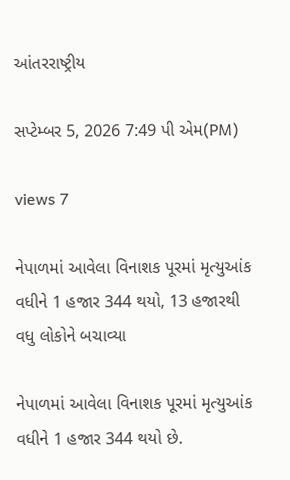આંતરરાષ્ટ્રીય

સપ્ટેમ્બર 5, 2026 7:49 પી એમ(PM)

views 7

નેપાળમાં આવેલા વિનાશક પૂરમાં મૃત્યુઆંક વધીને 1 હજાર 344 થયો, 13 હજારથી વધુ લોકોને બચાવ્યા

નેપાળમાં આવેલા વિનાશક પૂરમાં મૃત્યુઆંક વધીને 1 હજાર 344 થયો છે.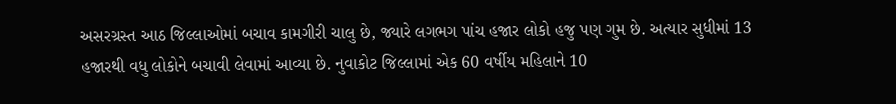અસરગ્રસ્ત આઠ જિલ્લાઓમાં બચાવ કામગીરી ચાલુ છે, જ્યારે લગભગ પાંચ હજાર લોકો હજુ પણ ગુમ છે. અત્યાર સુધીમાં 13 હજારથી વધુ લોકોને બચાવી લેવામાં આવ્યા છે. નુવાકોટ જિલ્લામાં એક 60 વર્ષીય મહિલાને 10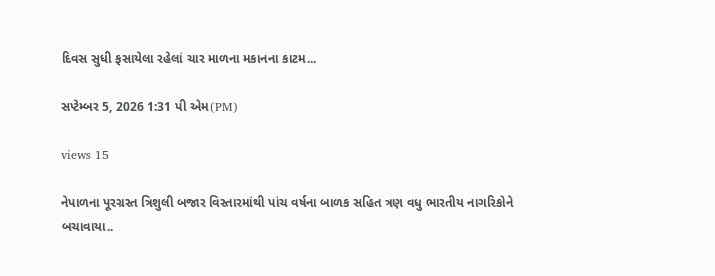દિવસ સુધી ફસાયેલા રહેલાં ચાર માળના મકાનના કાટમ...

સપ્ટેમ્બર 5, 2026 1:31 પી એમ(PM)

views 15

નેપાળના પૂરગ્રસ્ત ત્રિશુલી બજાર વિસ્તારમાંથી પાંચ વર્ષના બાળક સહિત ત્રણ વધુ ભારતીય નાગરિકોને બચાવાયા..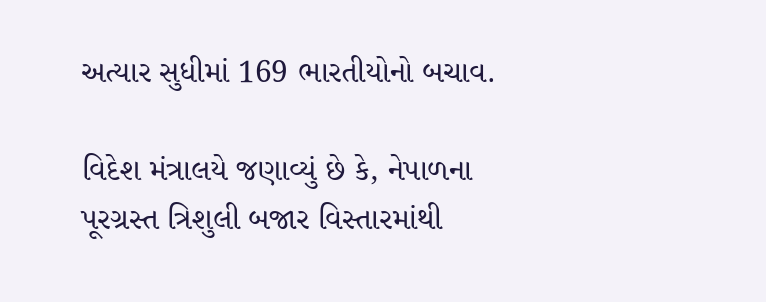અત્યાર સુધીમાં 169 ભારતીયોનો બચાવ.

વિદેશ મંત્રાલયે જણાવ્યું છે કે, નેપાળના પૂરગ્રસ્ત ત્રિશુલી બજાર વિસ્તારમાંથી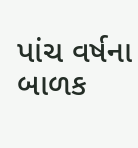પાંચ વર્ષના બાળક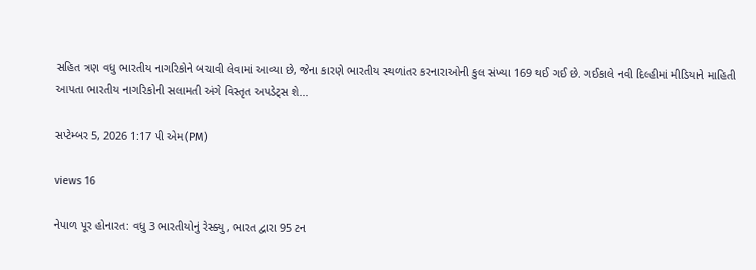સહિત ત્રણ વધુ ભારતીય નાગરિકોને બચાવી લેવામાં આવ્યા છે, જેના કારણે ભારતીય સ્થળાંતર કરનારાઓની કુલ સંખ્યા 169 થઈ ગઈ છે. ગઈકાલે નવી દિલ્હીમાં મીડિયાને માહિતી આપતા ભારતીય નાગરિકોની સલામતી અંગે વિસ્તૃત અપડેટ્સ શે...

સપ્ટેમ્બર 5, 2026 1:17 પી એમ(PM)

views 16

નેપાળ પૂર હોનારત: વધુ 3 ભારતીયોનું રેસ્ક્યુ, ભારત દ્વારા 95 ટન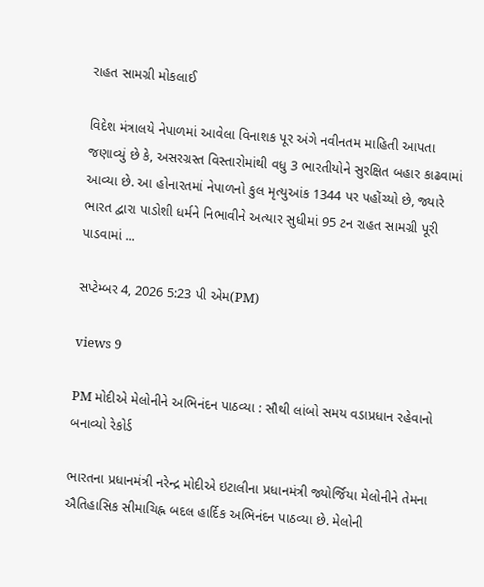રાહત સામગ્રી મોકલાઈ

વિદેશ મંત્રાલયે નેપાળમાં આવેલા વિનાશક પૂર અંગે નવીનતમ માહિતી આપતા જણાવ્યું છે કે, અસરગ્રસ્ત વિસ્તારોમાંથી વધુ 3 ભારતીયોને સુરક્ષિત બહાર કાઢવામાં આવ્યા છે. આ હોનારતમાં નેપાળનો કુલ મૃત્યુઆંક 1344 પર પહોંચ્યો છે, જ્યારે ભારત દ્વારા પાડોશી ધર્મને નિભાવીને અત્યાર સુધીમાં 95 ટન રાહત સામગ્રી પૂરી પાડવામાં ...

સપ્ટેમ્બર 4, 2026 5:23 પી એમ(PM)

views 9

PM મોદીએ મેલોનીને અભિનંદન પાઠવ્યા : સૌથી લાંબો સમય વડાપ્રધાન રહેવાનો બનાવ્યો રેકોર્ડ

ભારતના પ્રધાનમંત્રી નરેન્દ્ર મોદીએ ઇટાલીના પ્રધાનમંત્રી જ્યોર્જિયા મેલોનીને તેમના ઐતિહાસિક સીમાચિહ્ન બદલ હાર્દિક અભિનંદન પાઠવ્યા છે. મેલોની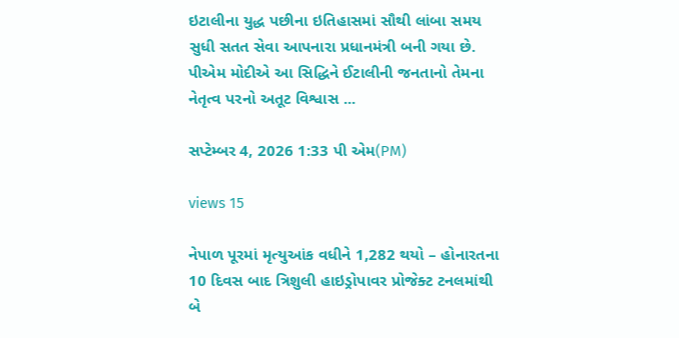ઇટાલીના યુદ્ધ પછીના ઇતિહાસમાં સૌથી લાંબા સમય સુધી સતત સેવા આપનારા પ્રધાનમંત્રી બની ગયા છે. પીએમ મોદીએ આ સિદ્ધિને ઈટાલીની જનતાનો તેમના નેતૃત્વ પરનો અતૂટ વિશ્વાસ ...

સપ્ટેમ્બર 4, 2026 1:33 પી એમ(PM)

views 15

નેપાળ પૂરમાં મૃત્યુઆંક વધીને 1,282 થયો – હોનારતના 10 દિવસ બાદ ત્રિશુલી હાઇડ્રોપાવર પ્રોજેક્ટ ટનલમાંથી બે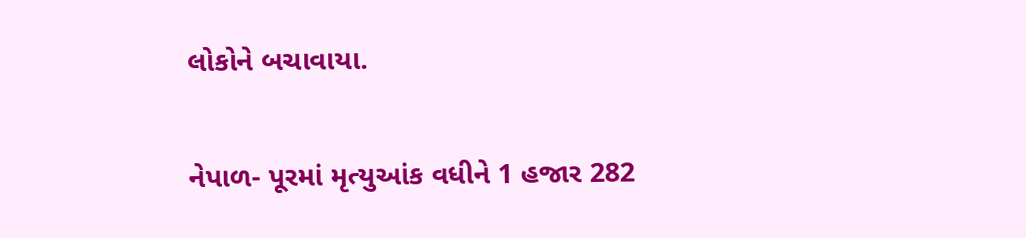લોકોને બચાવાયા.

નેપાળ- પૂરમાં મૃત્યુઆંક વધીને 1 હજાર 282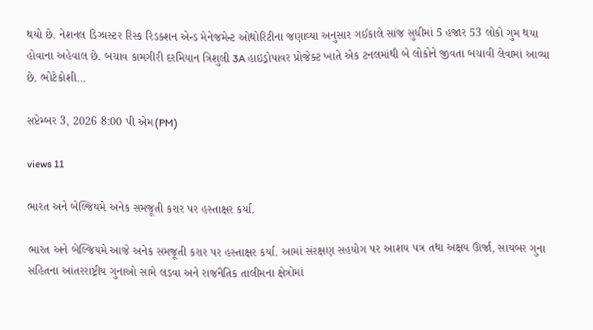થયો છે. નેશનલ ડિઝાસ્ટર રિસ્ક રિડક્શન એન્ડ મેનેજમેન્ટ ઓથોરિટીના જણાવ્યા અનુસાર ગઈકાલે સાંજ સુધીમાં 5 હજાર 53 લોકો ગુમ થયા હોવાના અહેવાલ છે. બચાવ કામગીરી દરમિયાન ત્રિશુલી 3A હાઇડ્રોપાવર પ્રોજેક્ટ ખાતે એક ટનલમાંથી બે લોકોને જીવતા બચાવી લેવામાં આવ્યા છે. ભોટેકોશી...

સપ્ટેમ્બર 3, 2026 8:00 પી એમ(PM)

views 11

ભારત અને બેલ્જિયમે અનેક સમજૂતી કરાર પર હસ્તાક્ષર કર્યા.

ભારત અને બેલ્જિયમે આજે અનેક સમજૂતી કરાર પર હસ્તાક્ષર કર્યા. આમાં સંરક્ષણ સહયોગ પર આશય પત્ર તથા અક્ષય ઊર્જા, સાયબર ગુના સહિતના આંતરરાષ્ટ્રીય ગુનાઓ સામે લડવા અને રાજનૈતિક તાલીમના ક્ષેત્રોમાં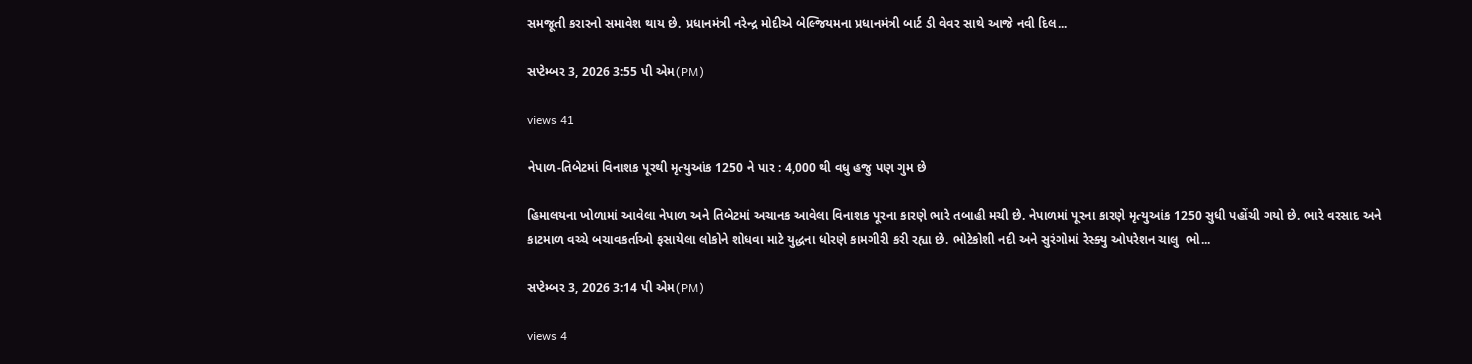સમજૂતી કરારનો સમાવેશ થાય છે. પ્રધાનમંત્રી નરેન્દ્ર મોદીએ બેલ્જિયમના પ્રધાનમંત્રી બાર્ટ ડી વેવર સાથે આજે નવી દિલ...

સપ્ટેમ્બર 3, 2026 3:55 પી એમ(PM)

views 41

નેપાળ-તિબેટમાં વિનાશક પૂરથી મૃત્યુઆંક 1250 ને પાર : 4,000 થી વધુ હજુ પણ ગુમ છે

હિમાલયના ખોળામાં આવેલા નેપાળ અને તિબેટમાં અચાનક આવેલા વિનાશક પૂરના કારણે ભારે તબાહી મચી છે. નેપાળમાં પૂરના કારણે મૃત્યુઆંક 1250 સુધી પહોંચી ગયો છે. ભારે વરસાદ અને કાટમાળ વચ્ચે બચાવકર્તાઓ ફસાયેલા લોકોને શોધવા માટે યુદ્ધના ધોરણે કામગીરી કરી રહ્યા છે. ભોટેકોશી નદી અને સુરંગોમાં રેસ્ક્યુ ઓપરેશન ચાલુ  ભો...

સપ્ટેમ્બર 3, 2026 3:14 પી એમ(PM)

views 4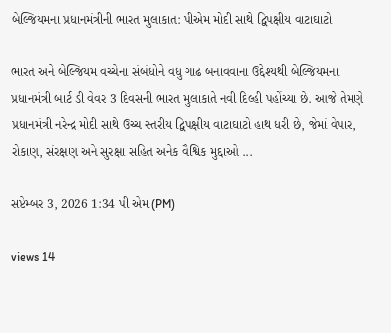બેલ્જિયમના પ્રધાનમંત્રીની ભારત મુલાકાત: પીએમ મોદી સાથે દ્વિપક્ષીય વાટાઘાટો

ભારત અને બેલ્જિયમ વચ્ચેના સંબંધોને વધુ ગાઢ બનાવવાના ઉદ્દેશ્યથી બેલ્જિયમના પ્રધાનમંત્રી બાર્ટ ડી વેવર 3 દિવસની ભારત મુલાકાતે નવી દિલ્હી પહોંચ્યા છે. આજે તેમણે પ્રધાનમંત્રી નરેન્દ્ર મોદી સાથે ઉચ્ચ સ્તરીય દ્વિપક્ષીય વાટાઘાટો હાથ ધરી છે, જેમાં વેપાર, રોકાણ, સંરક્ષણ અને સુરક્ષા સહિત અનેક વૈશ્વિક મુદ્દાઓ ...

સપ્ટેમ્બર 3, 2026 1:34 પી એમ(PM)

views 14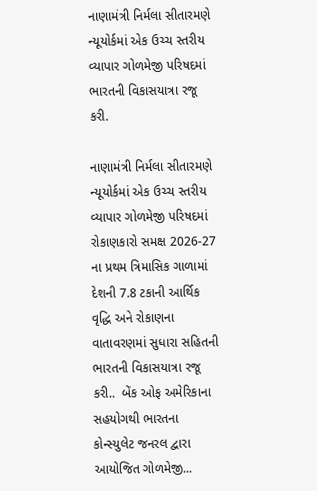નાણામંત્રી નિર્મલા સીતારમણે ન્યૂયોર્કમાં એક ઉચ્ચ સ્તરીય વ્યાપાર ગોળમેજી પરિષદમાં ભારતની વિકાસયાત્રા રજૂ કરી.

નાણામંત્રી નિર્મલા સીતારમણે ન્યૂયોર્કમાં એક ઉચ્ચ સ્તરીય વ્યાપાર ગોળમેજી પરિષદમાં રોકાણકારો સમક્ષ 2026-27 ના પ્રથમ ત્રિમાસિક ગાળામાં દેશની 7.8 ટકાની આર્થિક વૃદ્ધિ અને રોકાણના વાતાવરણમાં સુધારા સહિતની ભારતની વિકાસયાત્રા રજૂ કરી..  બેંક ઓફ અમેરિકાના સહયોગથી ભારતના કોન્સ્યુલેટ જનરલ દ્વારા આયોજિત ગોળમેજી...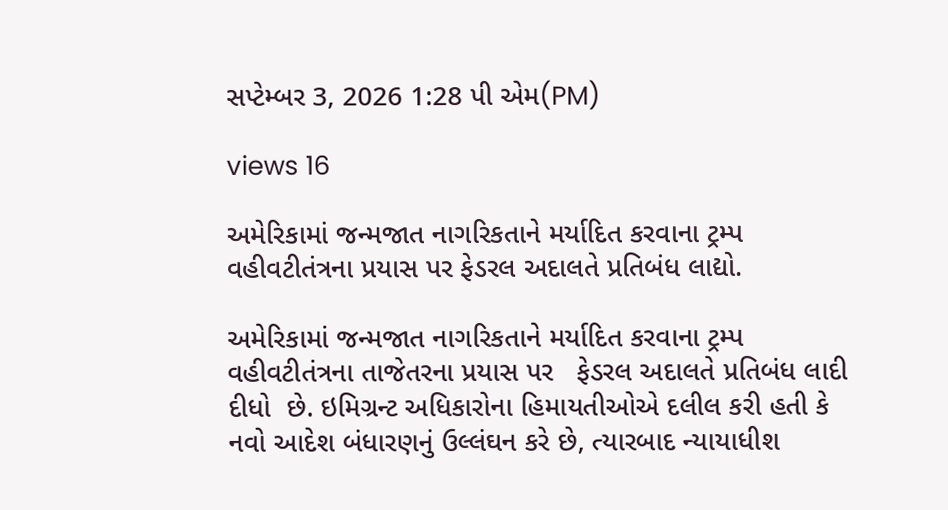સપ્ટેમ્બર 3, 2026 1:28 પી એમ(PM)

views 16

અમેરિકામાં જન્મજાત નાગરિકતાને મર્યાદિત કરવાના ટ્રમ્પ વહીવટીતંત્રના પ્રયાસ પર ફેડરલ અદાલતે પ્રતિબંધ લાદ્યો.

અમેરિકામાં જન્મજાત નાગરિકતાને મર્યાદિત કરવાના ટ્રમ્પ વહીવટીતંત્રના તાજેતરના પ્રયાસ પર   ફેડરલ અદાલતે પ્રતિબંધ લાદી દીધો  છે. ઇમિગ્રન્ટ અધિકારોના હિમાયતીઓએ દલીલ કરી હતી કે નવો આદેશ બંધારણનું ઉલ્લંઘન કરે છે, ત્યારબાદ ન્યાયાધીશ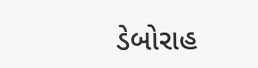ડેબોરાહ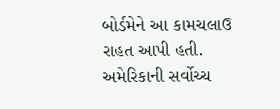બોર્ડમેને આ કામચલાઉ રાહત આપી હતી. અમેરિકાની સર્વોચ્ચ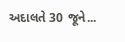અદાલતે 30 જૂને...